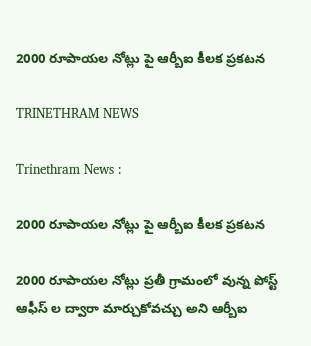2000 రూపాయల నోట్లు పై ఆర్బీఐ కీలక ప్రకటన

TRINETHRAM NEWS

Trinethram News :

2000 రూపాయల నోట్లు పై ఆర్బీఐ కీలక ప్రకటన

2000 రూపాయల నోట్లు ప్రతీ గ్రామంలో వున్న పోస్ట్ ఆఫీస్ ల ద్వారా మార్చుకోవచ్చు అని ఆర్బీఐ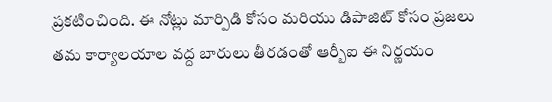ప్రకటించింది. ఈ నోట్లు మార్పిడి కోసం మరియు డిపాజిట్ కోసం ప్రజలు తమ కార్యాలయాల వద్ద బారులు తీరడంతో ఆర్బీఐ ఈ నిర్ణయం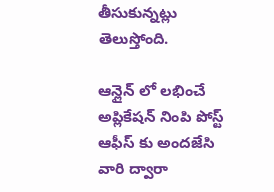తీసుకున్నట్లు తెలుస్తోంది.

ఆన్లైన్ లో లభించే అప్లికేషన్ నింపి పోస్ట్ ఆఫీస్ కు అందజేసి వారి ద్వారా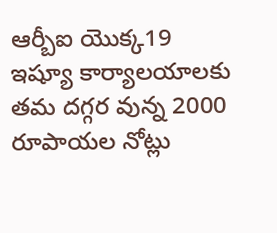ఆర్బీఐ యొక్క19 ఇష్యూ కార్యాలయాలకు తమ దగ్గర వున్న 2000 రూపాయల నోట్లు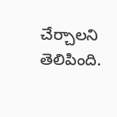చేర్చాలని తెలిపింది.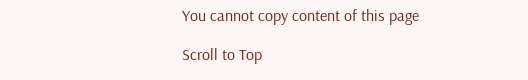You cannot copy content of this page

Scroll to Top